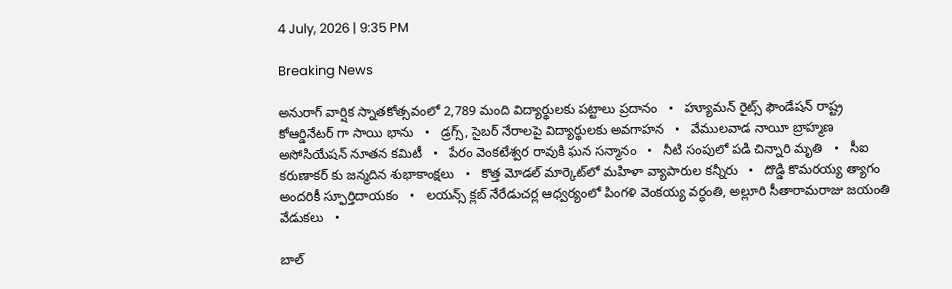4 July, 2026 | 9:35 PM

Breaking News

అనురాగ్ వార్షిక స్నాతకోత్సవంలో 2,789 మంది విద్యార్థులకు పట్టాలు ప్రదానం   •   హ్యూమన్‌ రైట్స్‌ ఫౌండేషన్‌ రాష్ట్ర కోఆర్డినేటర్ గా సాయి భాను   •   డ్రగ్స్, సైబర్ నేరాలపై విద్యార్థులకు అవగాహన   •   వేములవాడ నాయీ బ్రాహ్మణ అసోసియేషన్‌ నూతన కమిటీ   •   పేరం వెంకటేశ్వర రావుకి ఘన సన్మానం   •   నీటి సంపులో పడి చిన్నారి మృతి   •   సీఐ కరుణాకర్ కు జన్మదిన శుభాకాంక్షలు   •   కొత్త మోడల్ మార్కెట్‌లో మహిళా వ్యాపారుల కన్నీరు   •   దొడ్డి కొమరయ్య త్యాగం అందరికీ స్ఫూర్తిదాయకం   •   లయన్స్ క్లబ్ నేరేడుచర్ల ఆధ్వర్యంలో పింగళి వెంకయ్య వర్ధంతి, అల్లూరి సీతారామరాజు జయంతి వేడుకలు   •

బాల్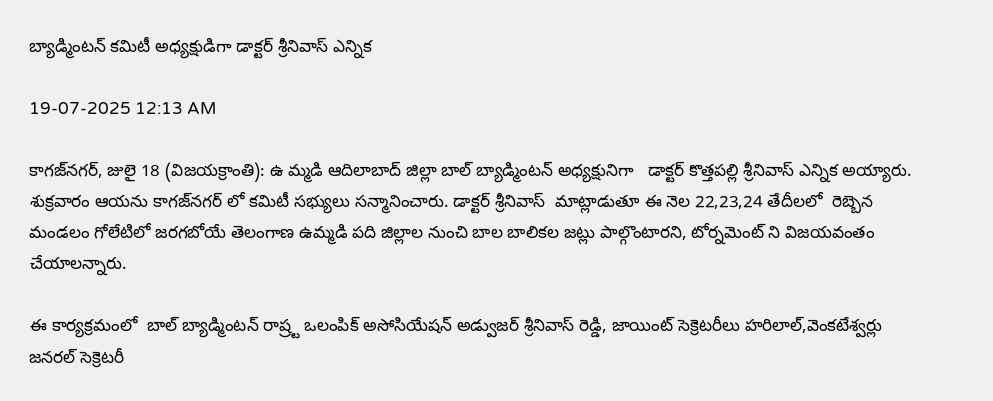బ్యాడ్మింటన్ కమిటీ అధ్యక్షుడిగా డాక్టర్ శ్రీనివాస్ ఎన్నిక

19-07-2025 12:13 AM

కాగజ్‌నగర్, జులై 18 (విజయక్రాంతి): ఉ మ్మడి ఆదిలాబాద్ జిల్లా బాల్ బ్యాడ్మింటన్ అధ్యక్షునిగా   డాక్టర్ కొత్తపల్లి శ్రీనివాస్ ఎన్నిక అయ్యారు. శుక్రవారం ఆయను కాగజ్‌నగర్ లో కమిటీ సభ్యులు సన్మానించారు. డాక్టర్ శ్రీనివాస్  మాట్లాడుతూ ఈ నెల 22,23,24 తేదీలలో  రెబ్బెన మండలం గోలేటిలో జరగబోయే తెలంగాణ ఉమ్మడి పది జిల్లాల నుంచి బాల బాలికల జట్లు పాల్గొంటారని, టోర్నమెంట్ ని విజయవంతం చేయాలన్నారు.

ఈ కార్యక్రమంలో  బాల్ బ్యాడ్మింటన్ రాష్ర్ట ఒలంపిక్ అసోసియేషన్ అడ్వుజర్ శ్రీనివాస్ రెడ్డి, జాయింట్ సెక్రెటరీలు హరిలాల్,వెంకటేశ్వర్లు  జనరల్ సెక్రెటరీ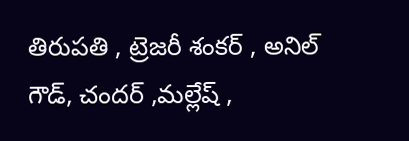తిరుపతి , ట్రెజరీ శంకర్ , అనిల్ గౌడ్, చందర్ ,మల్లేష్ ,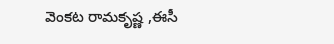వెంకట రామకృష్ణ ,ఈసీ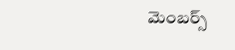మెంబర్స్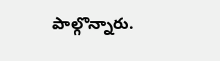పాల్గొన్నారు.